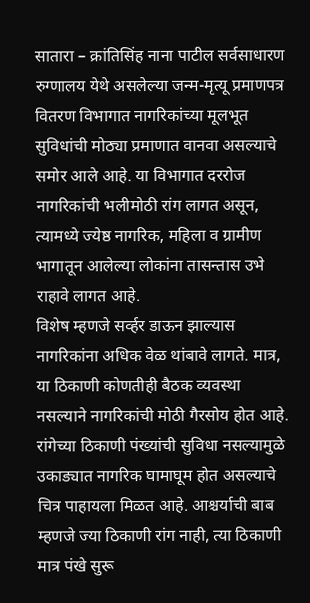सातारा – क्रांतिसिंह नाना पाटील सर्वसाधारण रुग्णालय येथे असलेल्या जन्म-मृत्यू प्रमाणपत्र वितरण विभागात नागरिकांच्या मूलभूत सुविधांची मोठ्या प्रमाणात वानवा असल्याचे समोर आले आहे. या विभागात दररोज नागरिकांची भलीमोठी रांग लागत असून, त्यामध्ये ज्येष्ठ नागरिक, महिला व ग्रामीण भागातून आलेल्या लोकांना तासन्तास उभे राहावे लागत आहे.
विशेष म्हणजे सर्व्हर डाऊन झाल्यास नागरिकांना अधिक वेळ थांबावे लागते. मात्र, या ठिकाणी कोणतीही बैठक व्यवस्था नसल्याने नागरिकांची मोठी गैरसोय होत आहे. रांगेच्या ठिकाणी पंख्यांची सुविधा नसल्यामुळे उकाड्यात नागरिक घामाघूम होत असल्याचे चित्र पाहायला मिळत आहे. आश्चर्याची बाब म्हणजे ज्या ठिकाणी रांग नाही, त्या ठिकाणी मात्र पंखे सुरू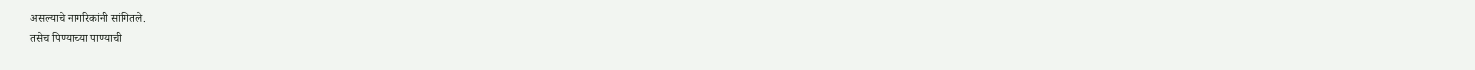असल्याचे नागरिकांनी सांगितले.
तसेच पिण्याच्या पाण्याची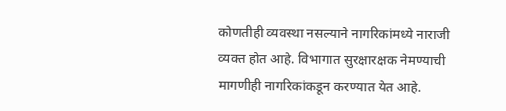कोणतीही व्यवस्था नसल्याने नागरिकांमध्ये नाराजी व्यक्त होत आहे. विभागात सुरक्षारक्षक नेमण्याची मागणीही नागरिकांकडून करण्यात येत आहे.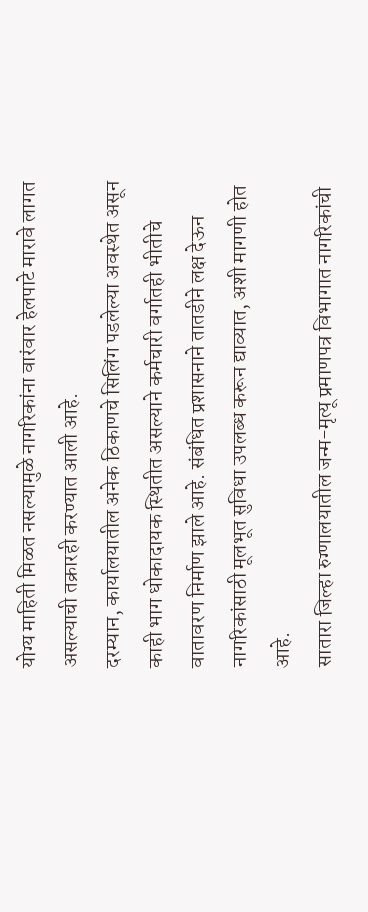योग्य माहिती मिळत नसल्यामुळे नागरिकांना वारंवार हेलपाटे मारावे लागत असल्याची तक्रारही करण्यात आली आहे.
दरम्यान, कार्यालयातील अनेक ठिकाणचे सिलिंग पडलेल्या अवस्थेत असून काही भाग धोकादायक स्थितीत असल्याने कर्मचारी वर्गातही भीतीचे वातावरण निर्माण झाले आहे. संबंधित प्रशासनाने तातडीने लक्ष देऊन नागरिकांसाठी मूलभूत सुविधा उपलब्ध करून द्याव्यात, अशी मागणी होत आहे.
सातारा जिल्हा रुग्णालयातील जन्म-मृत्यू प्रमाणपत्र विभागात नागरिकांची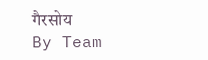गैरसोय
By Team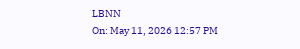LBNN
On: May 11, 2026 12:57 PM